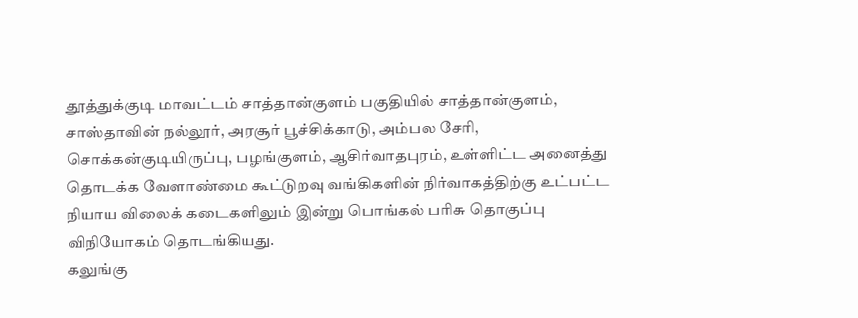தூத்துக்குடி மாவட்டம் சாத்தான்குளம் பகுதியில் சாத்தான்குளம், சாஸ்தாவின் நல்லூர், அரசூர் பூச்சிக்காடு, அம்பல சேரி, சொக்கன்குடியிருப்பு, பழங்குளம், ஆசிர்வாதபுரம், உள்ளிட்ட அனைத்து தொடக்க வேளாண்மை கூட்டுறவு வங்கிகளின் நிர்வாகத்திற்கு உட்பட்ட நியாய விலைக் கடைகளிலும் இன்று பொங்கல் பரிசு தொகுப்பு விநியோகம் தொடங்கியது.
கலுங்கு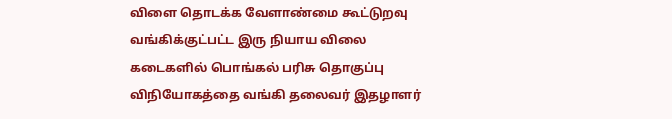விளை தொடக்க வேளாண்மை கூட்டுறவு வங்கிக்குட்பட்ட இரு நியாய விலை கடைகளில் பொங்கல் பரிசு தொகுப்பு விநியோகத்தை வங்கி தலைவர் இதழாளர்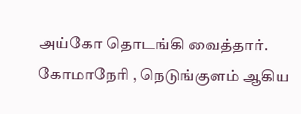அய்கோ தொடங்கி வைத்தார்.
கோமாநேரி , நெடுங்குளம் ஆகிய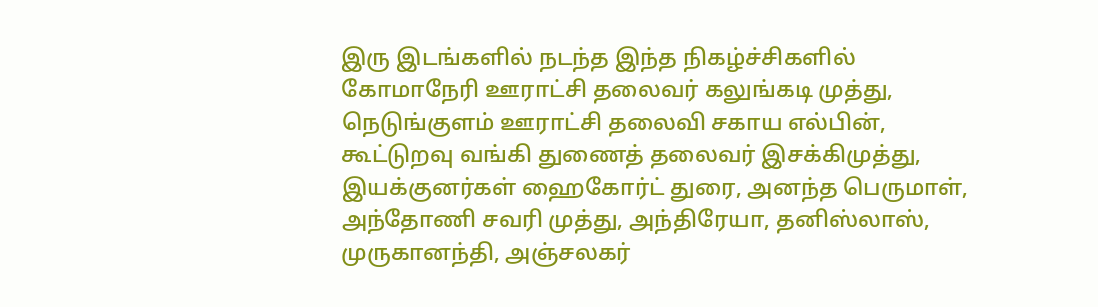இரு இடங்களில் நடந்த இந்த நிகழ்ச்சிகளில் கோமாநேரி ஊராட்சி தலைவர் கலுங்கடி முத்து, நெடுங்குளம் ஊராட்சி தலைவி சகாய எல்பின், கூட்டுறவு வங்கி துணைத் தலைவர் இசக்கிமுத்து, இயக்குனர்கள் ஹைகோர்ட் துரை, அனந்த பெருமாள், அந்தோணி சவரி முத்து, அந்திரேயா, தனிஸ்லாஸ், முருகானந்தி, அஞ்சலகர்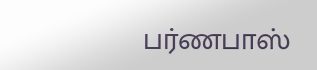பர்ணபாஸ்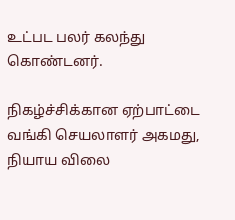உட்பட பலர் கலந்து கொண்டனர்.

நிகழ்ச்சிக்கான ஏற்பாட்டை வங்கி செயலாளர் அகமது, நியாய விலை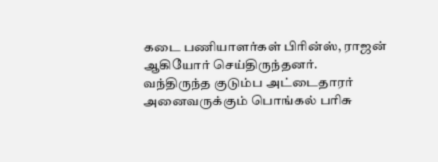கடை பணியாளர்கள் பிரின்ஸ், ராஜன் ஆகியோர் செய்திருந்தனர்.
வந்திருந்த குடும்ப அட்டைதாரர் அனைவருக்கும் பொங்கல் பரிசு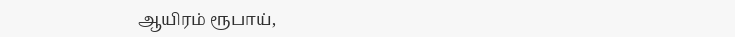ஆயிரம் ரூபாய்,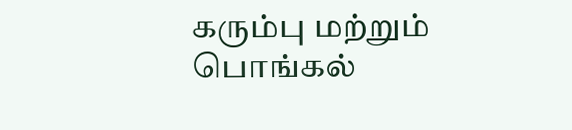கரும்பு மற்றும் பொங்கல்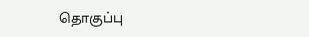தொகுப்பு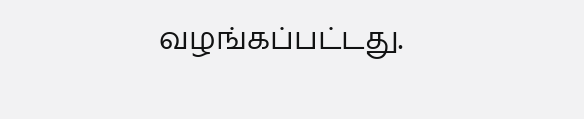வழங்கப்பட்டது.